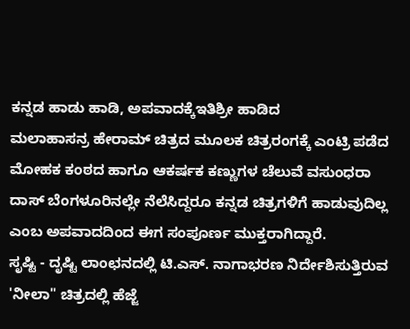ಕನ್ನಡ ಹಾಡು ಹಾಡಿ, ಅಪವಾದಕ್ಕೆಇತಿಶ್ರೀ ಹಾಡಿದ
ಮಲಾಹಾಸನ್ರ ಹೇರಾಮ್ ಚಿತ್ರದ ಮೂಲಕ ಚಿತ್ರರಂಗಕ್ಕೆ ಎಂಟ್ರಿ ಪಡೆದ ಮೋಹಕ ಕಂಠದ ಹಾಗೂ ಆಕರ್ಷಕ ಕಣ್ಣುಗಳ ಚೆಲುವೆ ವಸುಂಧರಾ ದಾಸ್ ಬೆಂಗಳೂರಿನಲ್ಲೇ ನೆಲೆಸಿದ್ದರೂ ಕನ್ನಡ ಚಿತ್ರಗಳಿಗೆ ಹಾಡುವುದಿಲ್ಲ ಎಂಬ ಅಪವಾದದಿಂದ ಈಗ ಸಂಪೂರ್ಣ ಮುಕ್ತರಾಗಿದ್ದಾರೆ.
ಸೃಷ್ಟಿ - ದೃಷ್ಟಿ ಲಾಂಛನದಲ್ಲಿ ಟಿ.ಎಸ್. ನಾಗಾಭರಣ ನಿರ್ದೇಶಿಸುತ್ತಿರುವ 'ನೀಲಾ" ಚಿತ್ರದಲ್ಲಿ ಹೆಜ್ಜೆ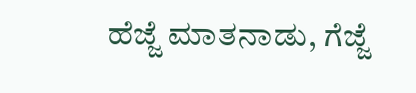ಹೆಜ್ಜೆ ಮಾತನಾಡು, ಗೆಜ್ಜೆ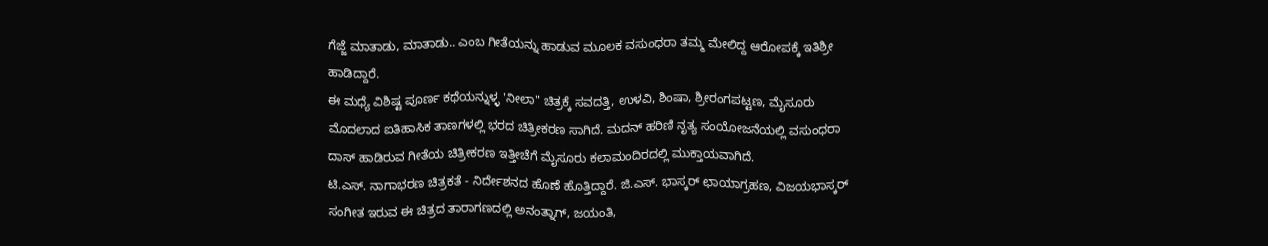ಗೆಜ್ಜೆ ಮಾತಾಡು, ಮಾತಾಡು.. ಎಂಬ ಗೀತೆಯನ್ನು ಹಾಡುವ ಮೂಲಕ ವಸುಂಧರಾ ತಮ್ಮ ಮೇಲಿದ್ದ ಆರೋಪಕ್ಕೆ ಇತಿಶ್ರೀ ಹಾಡಿದ್ದಾರೆ.
ಈ ಮಧ್ಯೆ ವಿಶಿಷ್ಟ ಪೂರ್ಣ ಕಥೆಯನ್ನುಳ್ಳ 'ನೀಲಾ" ಚಿತ್ರಕ್ಕೆ ಸವದತ್ತಿ, ಉಳವಿ, ಶಿಂಷಾ, ಶ್ರೀರಂಗಪಟ್ಟಣ, ಮೈಸೂರು ಮೊದಲಾದ ಐತಿಹಾಸಿಕ ತಾಣಗಳಲ್ಲಿ ಭರದ ಚಿತ್ರೀಕರಣ ಸಾಗಿದೆ. ಮದನ್ ಹರಿಣಿ ನೃತ್ಯ ಸಂಯೋಜನೆಯಲ್ಲಿ ವಸುಂಧರಾ ದಾಸ್ ಹಾಡಿರುವ ಗೀತೆಯ ಚಿತ್ರೀಕರಣ ಇತ್ತೀಚೆಗೆ ಮೈಸೂರು ಕಲಾಮಂದಿರದಲ್ಲಿ ಮುಕ್ತಾಯವಾಗಿದೆ.
ಟಿ.ಎಸ್. ನಾಗಾಭರಣ ಚಿತ್ರಕತೆ - ನಿರ್ದೇಶನದ ಹೊಣೆ ಹೊತ್ತಿದ್ದಾರೆ. ಜಿ.ಎಸ್. ಭಾಸ್ಕರ್ ಛಾಯಾಗ್ರಹಣ, ವಿಜಯಭಾಸ್ಕರ್ ಸಂಗೀತ ಇರುವ ಈ ಚಿತ್ರದ ತಾರಾಗಣದಲ್ಲಿ ಅನಂತ್ನಾಗ್, ಜಯಂತಿ,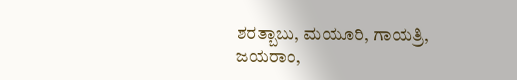ಶರತ್ಬಾಬು, ಮಯೂರಿ, ಗಾಯತ್ರಿ, ಜಯರಾಂ,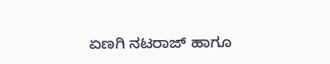ಏಣಗಿ ನಟರಾಜ್ ಹಾಗೂ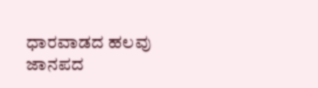ಧಾರವಾಡದ ಹಲವು ಜಾನಪದ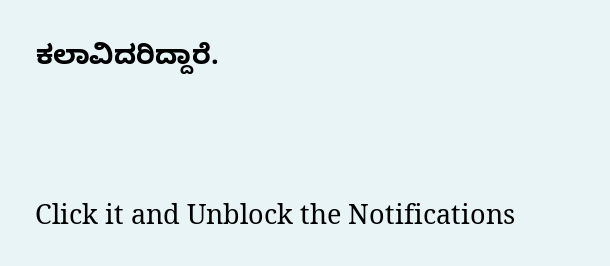ಕಲಾವಿದರಿದ್ದಾರೆ.


Click it and Unblock the Notifications